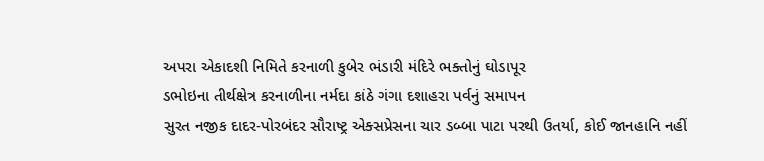અપરા એકાદશી નિમિતે કરનાળી કુબેર ભંડારી મંદિરે ભક્તોનું ઘોડાપૂર
ડભોઇના તીર્થક્ષેત્ર કરનાળીના નર્મદા કાંઠે ગંગા દશાહરા પર્વનું સમાપન
સુરત નજીક દાદર-પોરબંદર સૌરાષ્ટ્ર એક્સપ્રેસના ચાર ડબ્બા પાટા પરથી ઉતર્યા, કોઈ જાનહાનિ નહીં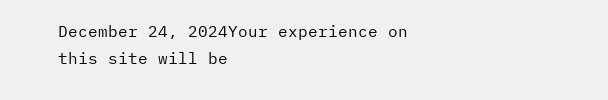December 24, 2024Your experience on this site will be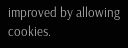improved by allowing cookies.